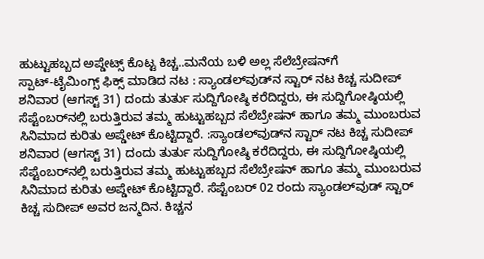ಹುಟ್ಟುಹಬ್ಬದ ಅಪ್ಡೇಟ್ಸ್‌ ಕೊಟ್ಟ ಕಿಚ್ಚ..ಮನೆಯ ಬಳಿ ಅಲ್ಲ ಸೆಲೆಬ್ರೇಷನ್‌ಗೆ ಸ್ಪಾಟ್‌-ಟೈಮಿಂಗ್ಸ್‌ ಫಿಕ್ಸ್‌ ಮಾಡಿದ ನಟ : ಸ್ಯಾಂಡಲ್‌ವುಡ್‌ನ ಸ್ಟಾರ್‌ ನಟ ಕಿಚ್ಚ ಸುದೀಪ್‌ ಶನಿವಾರ (ಆಗಸ್ಟ್‌ 31) ದಂದು ತುರ್ತು ಸುದ್ದಿಗೋಷ್ಠಿ ಕರೆದಿದ್ದರು, ಈ ಸುದ್ದಿಗೋಷ್ಠಿಯಲ್ಲಿ ಸೆಪ್ಟೆಂಬರ್‌ನಲ್ಲಿ ಬರುತ್ತಿರುವ ತಮ್ಮ ಹುಟ್ಟುಹಬ್ಬದ ಸೆಲೆಬ್ರೇಷನ್‌ ಹಾಗೂ ತಮ್ಮ ಮುಂಬರುವ ಸಿನಿಮಾದ ಕುರಿತು ಅಪ್ಡೇಟ್‌ ಕೊಟ್ಟಿದ್ದಾರೆ. :ಸ್ಯಾಂಡಲ್‌ವುಡ್‌ನ ಸ್ಟಾರ್‌ ನಟ ಕಿಚ್ಚ ಸುದೀಪ್‌ ಶನಿವಾರ (ಆಗಸ್ಟ್‌ 31) ದಂದು ತುರ್ತು ಸುದ್ದಿಗೋಷ್ಠಿ ಕರೆದಿದ್ದರು, ಈ ಸುದ್ದಿಗೋಷ್ಠಿಯಲ್ಲಿ ಸೆಪ್ಟೆಂಬರ್‌ನಲ್ಲಿ ಬರುತ್ತಿರುವ ತಮ್ಮ ಹುಟ್ಟುಹಬ್ಬದ ಸೆಲೆಬ್ರೇಷನ್‌ ಹಾಗೂ ತಮ್ಮ ಮುಂಬರುವ ಸಿನಿಮಾದ ಕುರಿತು ಅಪ್ಡೇಟ್‌ ಕೊಟ್ಟಿದ್ದಾರೆ. ಸೆಪ್ಟೆಂಬರ್‌ 02 ರಂದು ಸ್ಯಾಂಡಲ್‌ವುಡ್‌ ಸ್ಟಾರ್‌ ಕಿಚ್ಚ ಸುದೀಪ್‌ ಅವರ ಜನ್ಮದಿನ. ಕಿಚ್ಚನ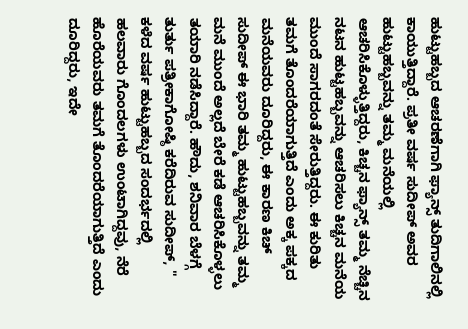ಹುಟ್ಟುಹಬ್ಬದ ಆಚರಣೆಗಾಗಿ ಫ್ಯಾನ್ಸ್‌ ತುದಿಗಾಲಿನಲ್ಲಿ ಕಾಯುತ್ತಿದ್ದಾರೆ. ಪ್ರತೀ ವರ್ಷ ಸುದೀಪ್‌ ಅವರ ಹುಟ್ಟುಹಬ್ಬವನ್ನು ತಮ್ಮ ಮನೆಯಲ್ಲಿ ಆಚರಿಸಿಕೊಳ್ಳುತ್ತಿದ್ದರು, ಕಿಚ್ಚನ ಫ್ಯಾನ್ಸ್‌ ತಮ್ಮ ನೆಚ್ಚಿನ ನಟನ ಹುಟ್ಟಹಬ್ಬವನ್ನು ಆಚರಿಸಲು ಕಿಚ್ಚನ ಮನೆಯ ಮುಂದೆ ಸಾಗರದಂತೆ ಸೇರುತ್ತಿದ್ದರು. ಈ ಕುರಿತು ತಮಗೆ ತೊಂದರೆಯಾಗುತ್ತಿದೆ ಎಂದು ಅಕ್ಕ ಪಕ್ಕದ ಮನೆಯವರು ದೂರಿದ್ದರು, ಈ ಕಾರಣ ಕಿಚ್‌ ಸುದೀಪ್‌ ಈ ಭಾರಿ ತಮ್ಮ ಹುಟ್ಟುಹಬ್ಬವನ್ನು ತಮ್ಮ ಮನೆ ಮುಂದೆ ಅಲ್ಲದೆ ಬೇರೆ ಕಡೆ ಆಚರಿಸಿಕೊಳ್ಳಲು ತಯಾರಿ ನಡೆಸಿದ್ದಾರೆ. ಹೌದು, ಶನಿವಾರ ಬೆಳಗ್ಗೆ ತುರ್ತು ಪತ್ರೀಕಾಗೋಷ್ಠಿ ಕರೆದಿರುವ ಸುದೀಪ್‌, " ಕಳೆದ ವರ್ಷ ಹುಟ್ಟುಹಬ್ಬದ ಸಂದರ್ಭದಲ್ಲಿ ಹಲವಾರು ಗೊಂದಲಗಳು ಉಂಟಾಗಿದ್ದವು, ನೆರೆ ಹೊರೆಯವರು ತಮಗೆ ತೊಂದರೆಯಾಗುತ್ತಿದೆ ಎಂದು ದೂರಿದ್ದರು, ಇದೇ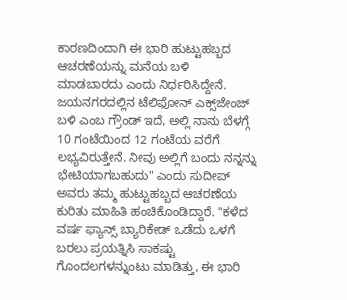ಕಾರಣದಿಂದಾಗಿ ಈ ಭಾರಿ ಹುಟ್ಟುಹಬ್ಬದ ಆಚರಣೆಯನ್ನು ಮನೆಯ ಬಳಿ ಮಾಡಬಾರದು ಎಂದು ನಿರ್ಧರಿಸಿದ್ದೇನೆ. ಜಯನಗರದಲ್ಲಿನ ಟೆಲಿಫೋನ್‌ ಎಕ್ಸ್‌ಜೇಂಜ್‌ ಬಳಿ ಎಂಬ ಗ್ರೌಂಡ್‌ ಇದೆ, ಅಲ್ಲಿ ನಾನು ಬೆಳಗ್ಗೆ 10 ಗಂಟೆಯಿಂದ 12 ಗಂಟೆಯ ವರೆಗೆ ಲಭ್ಯವಿರುತ್ತೇನೆ. ನೀವು ಅಲ್ಲಿಗೆ ಬಂದು ನನ್ನನ್ನು ಭೇಟಿಯಾಗಬಹುದು" ಎಂದು ಸುದೀಪ್‌ ಅವರು ತಮ್ಮ ಹುಟ್ಟುಹಬ್ಬದ ಆಚರಣೆಯ ಕುರಿತು ಮಾಹಿತಿ ಹಂಚಿಕೊಂಡಿದ್ದಾರೆ. "ಕಳೆದ ವರ್ಷ ಫ್ಯಾನ್ಸ್‌ ಬ್ಯಾರಿಕೇಡ್‌ ಒಡೆದು ಒಳಗೆ ಬರಲು ಪ್ರಯತ್ನಿಸಿ ಸಾಕಷ್ಟು ಗೊಂದಲಗಳನ್ನುಂಟು ಮಾಡಿತ್ತು, ಈ ಭಾರಿ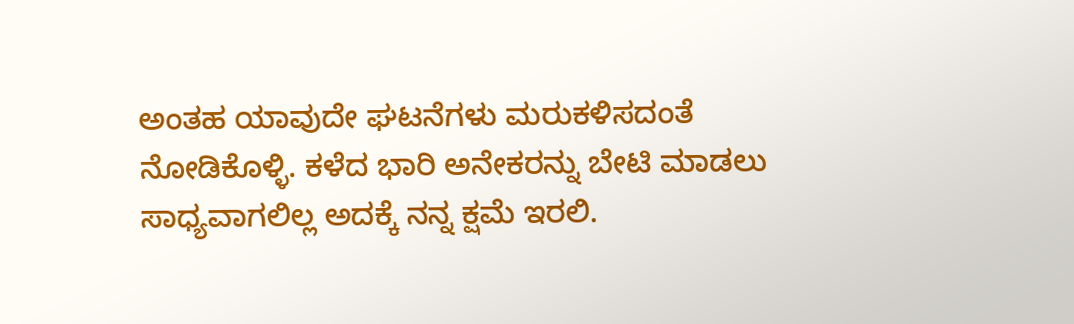ಅಂತಹ ಯಾವುದೇ ಘಟನೆಗಳು ಮರುಕಳಿಸದಂತೆ ನೋಡಿಕೊಳ್ಳಿ. ಕಳೆದ ಭಾರಿ ಅನೇಕರನ್ನು ಬೇಟಿ ಮಾಡಲು ಸಾಧ್ಯವಾಗಲಿಲ್ಲ ಅದಕ್ಕೆ ನನ್ನ ಕ್ಷಮೆ ಇರಲಿ.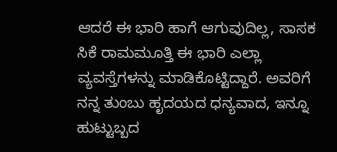ಆದರೆ ಈ ಭಾರಿ ಹಾಗೆ ಆಗುವುದಿಲ್ಲ, ಸಾಸಕ ಸಿಕೆ ರಾಮಮೂತ್ತಿ ಈ ಭಾರಿ ಎಲ್ಲಾ ವ್ಯವಸ್ತೆಗಳನ್ನು ಮಾಡಿಕೊಟ್ಟಿದ್ದಾರೆ. ಅವರಿಗೆ ನನ್ನ ತುಂಬು ಹೃದಯದ ಧನ್ಯವಾದ, ಇನ್ನೂ ಹುಟ್ಟುಬ್ಬದ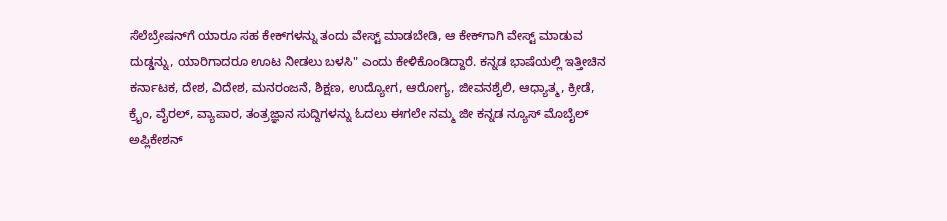ಸೆಲೆಬ್ರೇಷನ್‌ಗೆ ಯಾರೂ ಸಹ ಕೇಕ್‌ಗಳನ್ನು ತಂದು ವೇಸ್ಟ್‌ ಮಾಡಬೇಡಿ, ಆ ಕೇಕ್‌ಗಾಗಿ ವೇಸ್ಟ್‌ ಮಾಡುವ ದುಡ್ಡನ್ನು, ಯಾರಿಗಾದರೂ ಊಟ ನೀಡಲು ಬಳಸಿ" ಎಂದು ಕೇಳಿಕೊಂಡಿದ್ದಾರೆ. ಕನ್ನಡ ಭಾಷೆಯಲ್ಲಿ ಇತ್ತೀಚಿನ ಕರ್ನಾಟಕ, ದೇಶ, ವಿದೇಶ, ಮನರಂಜನೆ, ಶಿಕ್ಷಣ, ಉದ್ಯೋಗ, ಆರೋಗ್ಯ, ಜೀವನಶೈಲಿ, ಆಧ್ಯಾತ್ಮ, ಕ್ರೀಡೆ, ಕ್ರೈಂ, ವೈರಲ್, ವ್ಯಾಪಾರ, ತಂತ್ರಜ್ಞಾನ ಸುದ್ದಿಗಳನ್ನು ಓದಲು ಈಗಲೇ ನಮ್ಮ ಜೀ ಕನ್ನಡ ನ್ಯೂಸ್ ಮೊಬೈಲ್ ಅಪ್ಲಿಕೇಶನ್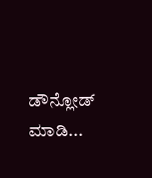ಡೌನ್ಲೋಡ್ ಮಾಡಿ...